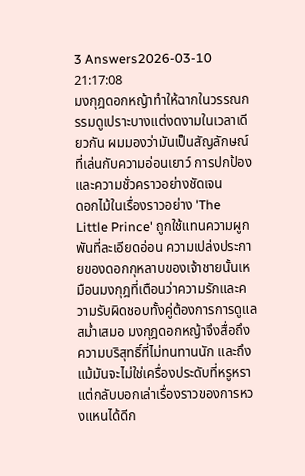3 Answers2026-03-10 21:17:08
มงกุฎดอกหญ้าทำให้ฉากในวรรณกรรมดูเปราะบางแต่งดงามในเวลาเดียวกัน ผมมองว่ามันเป็นสัญลักษณ์ที่เล่นกับความอ่อนเยาว์ การปกป้อง และความชั่วคราวอย่างชัดเจน
ดอกไม้ในเรื่องราวอย่าง 'The Little Prince' ถูกใช้แทนความผูกพันที่ละเอียดอ่อน ความเปล่งประกายของดอกกุหลาบของเจ้าชายนั้นเหมือนมงกุฎที่เตือนว่าความรักและความรับผิดชอบทั้งคู่ต้องการการดูแลสม่ำเสมอ มงกุฎดอกหญ้าจึงสื่อถึงความบริสุทธิ์ที่ไม่ทนทานนัก และถึงแม้มันจะไม่ใช่เครื่องประดับที่หรูหรา แต่กลับบอกเล่าเรื่องราวของการหวงแหนได้ดีก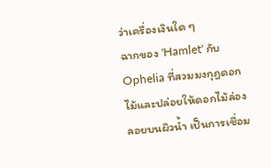ว่าเครื่องเงินใด ๆ
ฉากของ 'Hamlet' กับ Ophelia ที่สวมมงกุฎดอกไม้และปล่อยให้ดอกไม้ล่องลอยบนผิวน้ำ เป็นการเชื่อม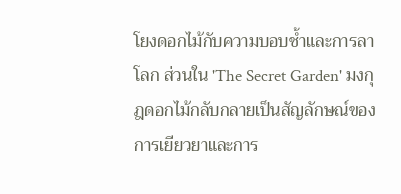โยงดอกไม้กับความบอบช้ำและการลาโลก ส่วนใน 'The Secret Garden' มงกุฎดอกไม้กลับกลายเป็นสัญลักษณ์ของการเยียวยาและการ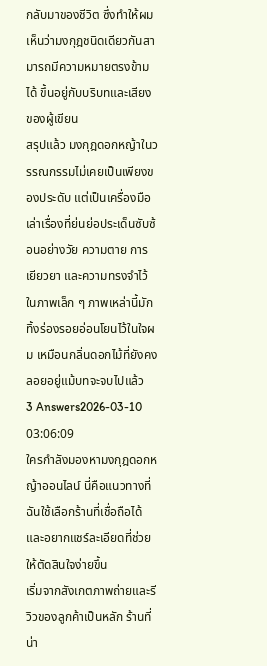กลับมาของชีวิต ซึ่งทำให้ผมเห็นว่ามงกุฎชนิดเดียวกันสามารถมีความหมายตรงข้ามได้ ขึ้นอยู่กับบริบทและเสียงของผู้เขียน
สรุปแล้ว มงกุฎดอกหญ้าในวรรณกรรมไม่เคยเป็นเพียงของประดับ แต่เป็นเครื่องมือเล่าเรื่องที่ย่นย่อประเด็นซับซ้อนอย่างวัย ความตาย การเยียวยา และความทรงจำไว้ในภาพเล็ก ๆ ภาพเหล่านี้มักทิ้งร่องรอยอ่อนโยนไว้ในใจผม เหมือนกลิ่นดอกไม้ที่ยังคงลอยอยู่แม้บทจะจบไปแล้ว
3 Answers2026-03-10 03:06:09
ใครกำลังมองหามงกุฎดอกหญ้าออนไลน์ นี่คือแนวทางที่ฉันใช้เลือกร้านที่เชื่อถือได้ และอยากแชร์ละเอียดที่ช่วยให้ตัดสินใจง่ายขึ้น
เริ่มจากสังเกตภาพถ่ายและรีวิวของลูกค้าเป็นหลัก ร้านที่น่า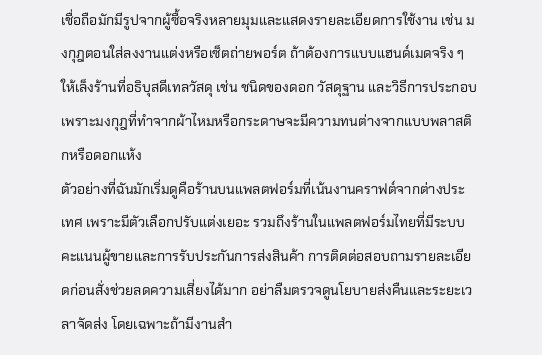เชื่อถือมักมีรูปจากผู้ซื้อจริงหลายมุมและแสดงรายละเอียดการใช้งาน เช่น มงกุฎตอนใส่ลงงานแต่งหรือเซ็ตถ่ายพอร์ต ถ้าต้องการแบบแฮนด์เมดจริง ๆ ให้เล็งร้านที่อธิบุสดีเทลวัสดุ เช่น ชนิดของดอก วัสดุฐาน และวิธีการประกอบ เพราะมงกุฎที่ทำจากผ้าไหมหรือกระดาษจะมีความทนต่างจากแบบพลาสติกหรือดอกแห้ง
ตัวอย่างที่ฉันมักเริ่มดูคือร้านบนแพลตฟอร์มที่เน้นงานคราฟต์จากต่างประเทศ เพราะมีตัวเลือกปรับแต่งเยอะ รวมถึงร้านในแพลตฟอร์มไทยที่มีระบบคะแนนผู้ขายและการรับประกันการส่งสินค้า การติดต่อสอบถามรายละเอียดก่อนสั่งช่วยลดความเสี่ยงได้มาก อย่าลืมตรวจดูนโยบายส่งคืนและระยะเวลาจัดส่ง โดยเฉพาะถ้ามีงานสำ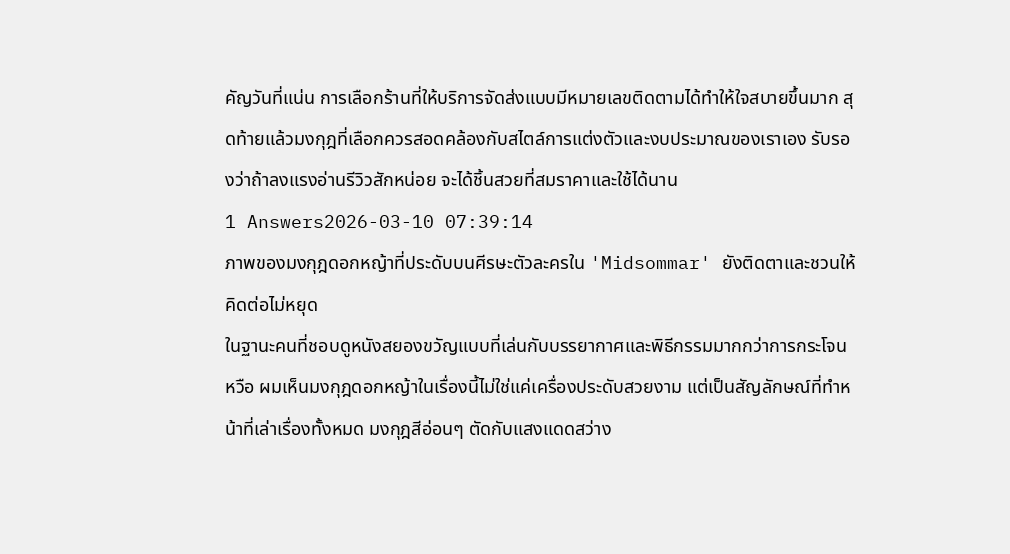คัญวันที่แน่น การเลือกร้านที่ให้บริการจัดส่งแบบมีหมายเลขติดตามได้ทำให้ใจสบายขึ้นมาก สุดท้ายแล้วมงกุฎที่เลือกควรสอดคล้องกับสไตล์การแต่งตัวและงบประมาณของเราเอง รับรองว่าถ้าลงแรงอ่านรีวิวสักหน่อย จะได้ชิ้นสวยที่สมราคาและใช้ได้นาน
1 Answers2026-03-10 07:39:14
ภาพของมงกุฎดอกหญ้าที่ประดับบนศีรษะตัวละครใน 'Midsommar' ยังติดตาและชวนให้คิดต่อไม่หยุด
ในฐานะคนที่ชอบดูหนังสยองขวัญแบบที่เล่นกับบรรยากาศและพิธีกรรมมากกว่าการกระโจนหวือ ผมเห็นมงกุฎดอกหญ้าในเรื่องนี้ไม่ใช่แค่เครื่องประดับสวยงาม แต่เป็นสัญลักษณ์ที่ทำหน้าที่เล่าเรื่องทั้งหมด มงกุฎสีอ่อนๆ ตัดกับแสงแดดสว่าง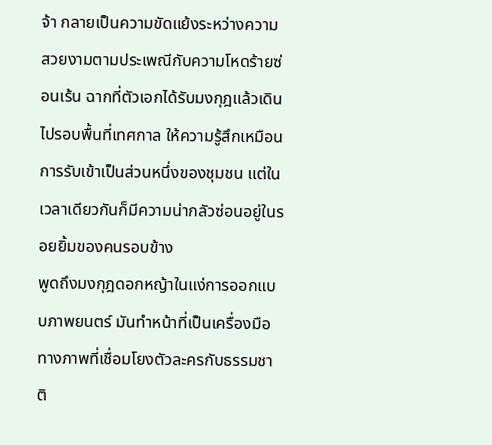จ้า กลายเป็นความขัดแย้งระหว่างความสวยงามตามประเพณีกับความโหดร้ายซ่อนเร้น ฉากที่ตัวเอกได้รับมงกุฎแล้วเดินไปรอบพื้นที่เทศกาล ให้ความรู้สึกเหมือนการรับเข้าเป็นส่วนหนึ่งของชุมชน แต่ในเวลาเดียวกันก็มีความน่ากลัวซ่อนอยู่ในรอยยิ้มของคนรอบข้าง
พูดถึงมงกุฎดอกหญ้าในแง่การออกแบบภาพยนตร์ มันทำหน้าที่เป็นเครื่องมือทางภาพที่เชื่อมโยงตัวละครกับธรรมชาติ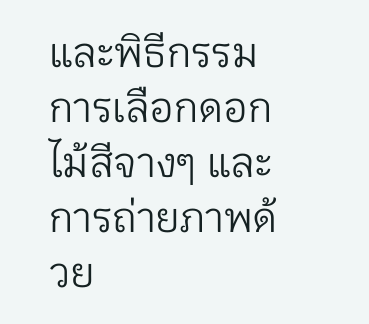และพิธีกรรม การเลือกดอกไม้สีจางๆ และการถ่ายภาพด้วย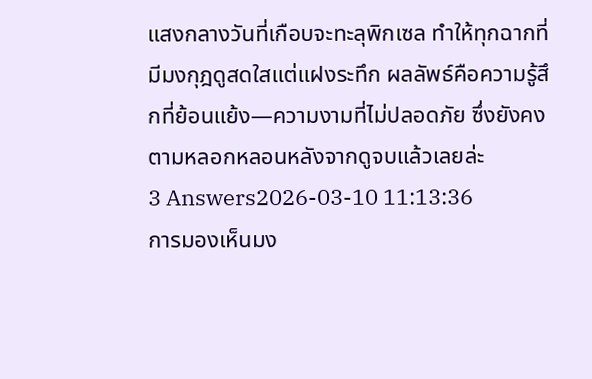แสงกลางวันที่เกือบจะทะลุพิกเซล ทำให้ทุกฉากที่มีมงกุฎดูสดใสแต่แฝงระทึก ผลลัพธ์คือความรู้สึกที่ย้อนแย้ง—ความงามที่ไม่ปลอดภัย ซึ่งยังคงตามหลอกหลอนหลังจากดูจบแล้วเลยล่ะ
3 Answers2026-03-10 11:13:36
การมองเห็นมง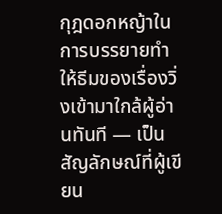กุฎดอกหญ้าในการบรรยายทำให้ธีมของเรื่องวิ่งเข้ามาใกล้ผู้อ่านทันที — เป็นสัญลักษณ์ที่ผู้เขียน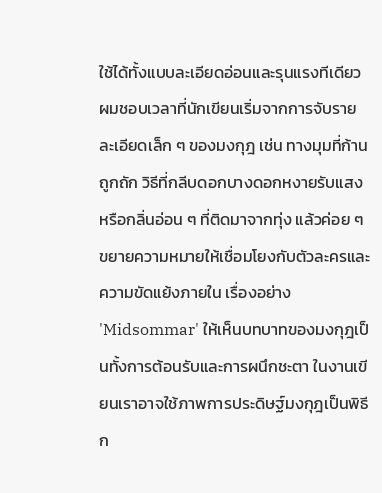ใช้ได้ทั้งแบบละเอียดอ่อนและรุนแรงทีเดียว
ผมชอบเวลาที่นักเขียนเริ่มจากการจับรายละเอียดเล็ก ๆ ของมงกุฎ เช่น ทางมุมที่ก้านถูกถัก วิธีที่กลีบดอกบางดอกหงายรับแสง หรือกลิ่นอ่อน ๆ ที่ติดมาจากทุ่ง แล้วค่อย ๆ ขยายความหมายให้เชื่อมโยงกับตัวละครและความขัดแย้งภายใน เรื่องอย่าง 'Midsommar' ให้เห็นบทบาทของมงกุฎเป็นทั้งการต้อนรับและการผนึกชะตา ในงานเขียนเราอาจใช้ภาพการประดิษฐ์มงกุฎเป็นพิธีก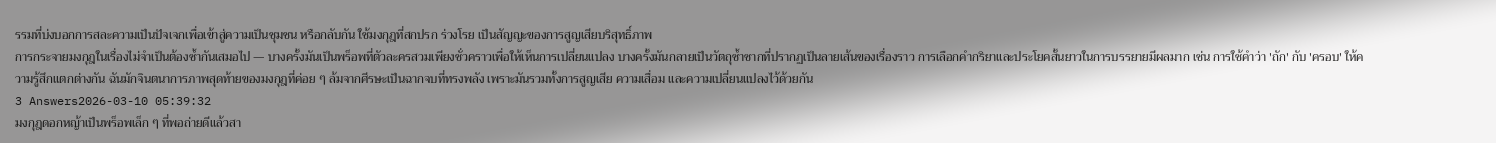รรมที่บ่งบอกการสละความเป็นปัจเจกเพื่อเข้าสู่ความเป็นชุมชน หรือกลับกัน ใช้มงกุฎที่สกปรก ร่วงโรย เป็นสัญญะของการสูญเสียบริสุทธิ์ภาพ
การกระจายมงกุฎในเรื่องไม่จำเป็นต้องซ้ำกันเสมอไป — บางครั้งมันเป็นพร็อพที่ตัวละครสวมเพียงชั่วคราวเพื่อให้เห็นการเปลี่ยนแปลง บางครั้งมันกลายเป็นวัตถุซ้ำซากที่ปรากฏเป็นลายเส้นของเรื่องราว การเลือกคำกริยาและประโยคสั้นยาวในการบรรยายมีผลมาก เช่น การใช้คำว่า 'ถัก' กับ 'ครอบ' ให้ความรู้สึกแตกต่างกัน ฉันมักจินตนาการภาพสุดท้ายของมงกุฎที่ค่อย ๆ ล้มจากศีรษะเป็นฉากจบที่ทรงพลัง เพราะมันรวมทั้งการสูญเสีย ความเสื่อม และความเปลี่ยนแปลงไว้ด้วยกัน
3 Answers2026-03-10 05:39:32
มงกุฎดอกหญ้าเป็นพร็อพเล็ก ๆ ที่พอถ่ายดีแล้วสา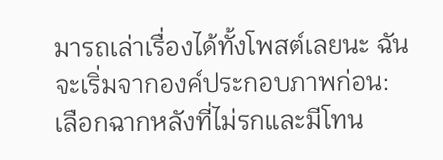มารถเล่าเรื่องได้ทั้งโพสต์เลยนะ ฉันจะเริ่มจากองค์ประกอบภาพก่อน: เลือกฉากหลังที่ไม่รกและมีโทน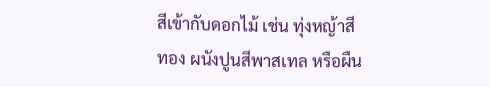สีเข้ากับดอกไม้ เช่น ทุ่งหญ้าสีทอง ผนังปูนสีพาสเทล หรือผืน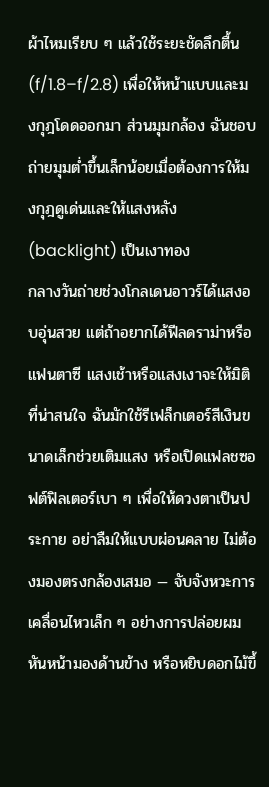ผ้าไหมเรียบ ๆ แล้วใช้ระยะชัดลึกตื้น (f/1.8–f/2.8) เพื่อให้หน้าแบบและมงกุฎโดดออกมา ส่วนมุมกล้อง ฉันชอบถ่ายมุมต่ำขึ้นเล็กน้อยเมื่อต้องการให้มงกุฎดูเด่นและให้แสงหลัง (backlight) เป็นเงาทอง
กลางวันถ่ายช่วงโกลเดนอาวร์ได้แสงอบอุ่นสวย แต่ถ้าอยากได้ฟีลดราม่าหรือแฟนตาซี แสงเช้าหรือแสงเงาจะให้มิติที่น่าสนใจ ฉันมักใช้รีเฟล็กเตอร์สีเงินขนาดเล็กช่วยเติมแสง หรือเปิดแฟลชซอฟต์ฟิลเตอร์เบา ๆ เพื่อให้ดวงตาเป็นประกาย อย่าลืมให้แบบผ่อนคลาย ไม่ต้องมองตรงกล้องเสมอ — จับจังหวะการเคลื่อนไหวเล็ก ๆ อย่างการปล่อยผม หันหน้ามองด้านข้าง หรือหยิบดอกไม้ขึ้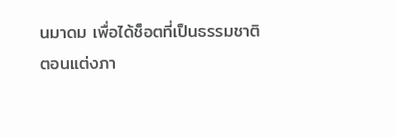นมาดม เพื่อได้ช็อตที่เป็นธรรมชาติ
ตอนแต่งภา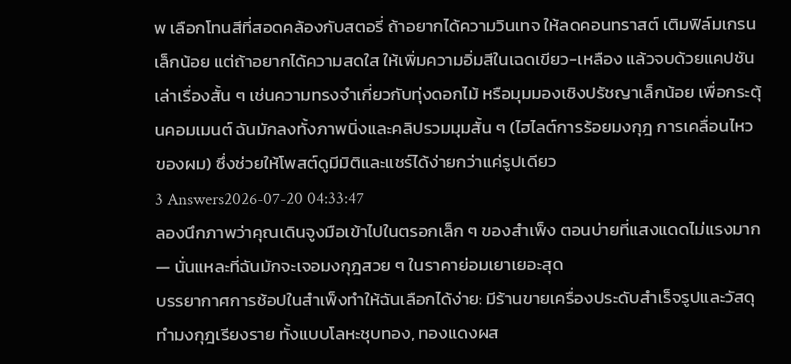พ เลือกโทนสีที่สอดคล้องกับสตอรี่ ถ้าอยากได้ความวินเทจ ให้ลดคอนทราสต์ เติมฟิล์มเกรนเล็กน้อย แต่ถ้าอยากได้ความสดใส ให้เพิ่มความอิ่มสีในเฉดเขียว-เหลือง แล้วจบด้วยแคปชันเล่าเรื่องสั้น ๆ เช่นความทรงจำเกี่ยวกับทุ่งดอกไม้ หรือมุมมองเชิงปรัชญาเล็กน้อย เพื่อกระตุ้นคอมเมนต์ ฉันมักลงทั้งภาพนิ่งและคลิปรวมมุมสั้น ๆ (ไฮไลต์การร้อยมงกุฎ การเคลื่อนไหวของผม) ซึ่งช่วยให้โพสต์ดูมีมิติและแชร์ได้ง่ายกว่าแค่รูปเดียว
3 Answers2026-07-20 04:33:47
ลองนึกภาพว่าคุณเดินจูงมือเข้าไปในตรอกเล็ก ๆ ของสำเพ็ง ตอนบ่ายที่แสงแดดไม่แรงมาก — นั่นแหละที่ฉันมักจะเจอมงกุฎสวย ๆ ในราคาย่อมเยาเยอะสุด
บรรยากาศการช้อปในสำเพ็งทำให้ฉันเลือกได้ง่าย: มีร้านขายเครื่องประดับสำเร็จรูปและวัสดุทำมงกุฎเรียงราย ทั้งแบบโลหะชุบทอง, ทองแดงผส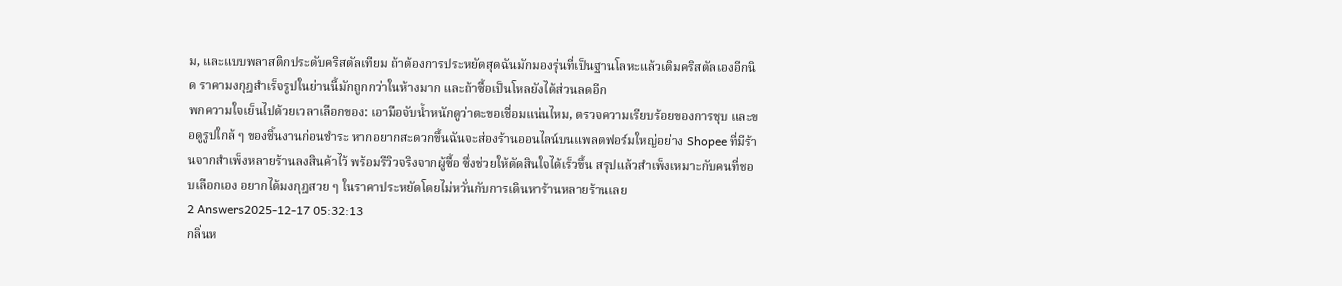ม, และแบบพลาสติกประดับคริสตัลเทียม ถ้าต้องการประหยัดสุดฉันมักมองรุ่นที่เป็นฐานโลหะแล้วเติมคริสตัลเองอีกนิด ราคามงกุฎสำเร็จรูปในย่านนี้มักถูกกว่าในห้างมาก และถ้าซื้อเป็นโหลยังได้ส่วนลดอีก
พกความใจเย็นไปด้วยเวลาเลือกของ: เอามือจับน้ำหนักดูว่าตะขอเชื่อมแน่นไหม, ตรวจความเรียบร้อยของการชุบ และขอดูรูปใกล้ ๆ ของชิ้นงานก่อนชำระ หากอยากสะดวกขึ้นฉันจะส่องร้านออนไลน์บนแพลตฟอร์มใหญ่อย่าง Shopee ที่มีร้านจากสำเพ็งหลายร้านลงสินค้าไว้ พร้อมรีวิวจริงจากผู้ซื้อ ซึ่งช่วยให้ตัดสินใจได้เร็วขึ้น สรุปแล้วสำเพ็งเหมาะกับคนที่ชอบเลือกเอง อยากได้มงกุฎสวย ๆ ในราคาประหยัดโดยไม่หวั่นกับการเดินหาร้านหลายร้านเลย
2 Answers2025-12-17 05:32:13
กลิ่นห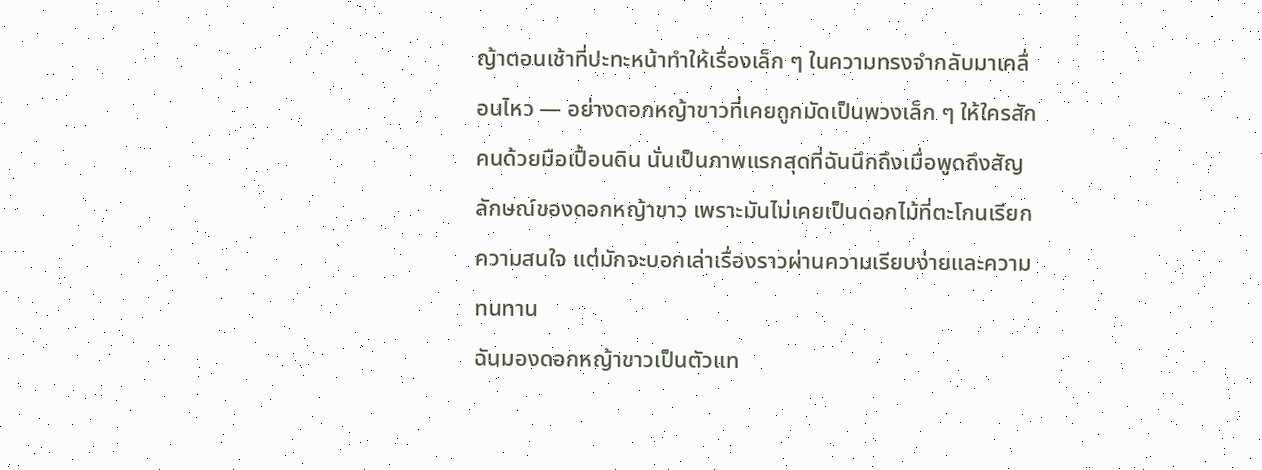ญ้าตอนเช้าที่ปะทะหน้าทำให้เรื่องเล็ก ๆ ในความทรงจำกลับมาเคลื่อนไหว — อย่างดอกหญ้าขาวที่เคยถูกมัดเป็นพวงเล็ก ๆ ให้ใครสักคนด้วยมือเปื้อนดิน นั่นเป็นภาพแรกสุดที่ฉันนึกถึงเมื่อพูดถึงสัญลักษณ์ของดอกหญ้าขาว เพราะมันไม่เคยเป็นดอกไม้ที่ตะโกนเรียกความสนใจ แต่มักจะบอกเล่าเรื่องราวผ่านความเรียบง่ายและความทนทาน
ฉันมองดอกหญ้าขาวเป็นตัวแท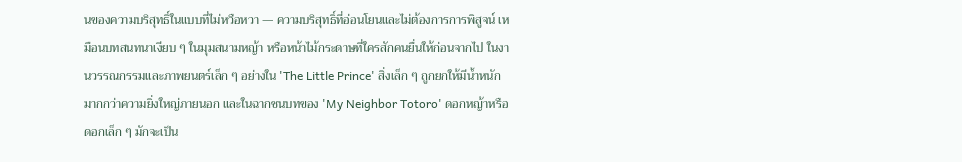นของความบริสุทธิ์ในแบบที่ไม่หวือหวา — ความบริสุทธิ์ที่อ่อนโยนและไม่ต้องการการพิสูจน์ เหมือนบทสนทนาเงียบ ๆ ในมุมสนามหญ้า หรือหน้าไม้กระดาษที่ใครสักคนยื่นให้ก่อนจากไป ในงานวรรณกรรมและภาพยนตร์เล็ก ๆ อย่างใน 'The Little Prince' สิ่งเล็ก ๆ ถูกยกให้มีน้ำหนักมากกว่าความยิ่งใหญ่ภายนอก และในฉากชนบทของ 'My Neighbor Totoro' ดอกหญ้าหรือดอกเล็ก ๆ มักจะเป็น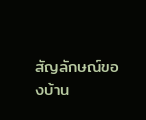สัญลักษณ์ของบ้าน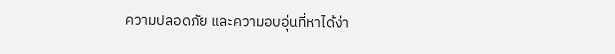ความปลอดภัย และความอบอุ่นที่หาได้ง่า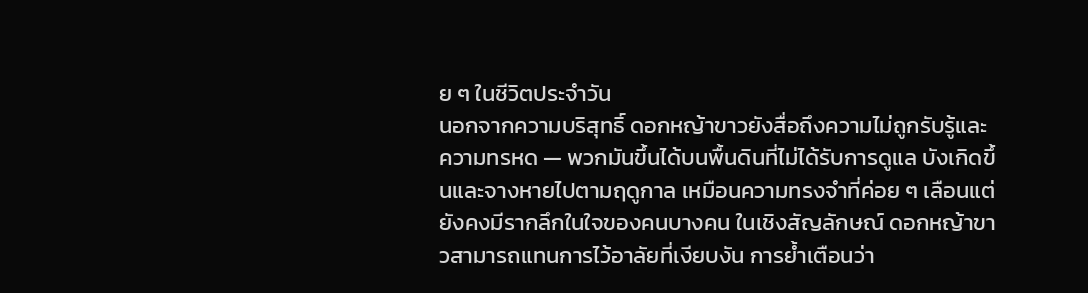ย ๆ ในชีวิตประจำวัน
นอกจากความบริสุทธิ์ ดอกหญ้าขาวยังสื่อถึงความไม่ถูกรับรู้และความทรหด — พวกมันขึ้นได้บนพื้นดินที่ไม่ได้รับการดูแล บังเกิดขึ้นและจางหายไปตามฤดูกาล เหมือนความทรงจำที่ค่อย ๆ เลือนแต่ยังคงมีรากลึกในใจของคนบางคน ในเชิงสัญลักษณ์ ดอกหญ้าขาวสามารถแทนการไว้อาลัยที่เงียบงัน การย้ำเตือนว่า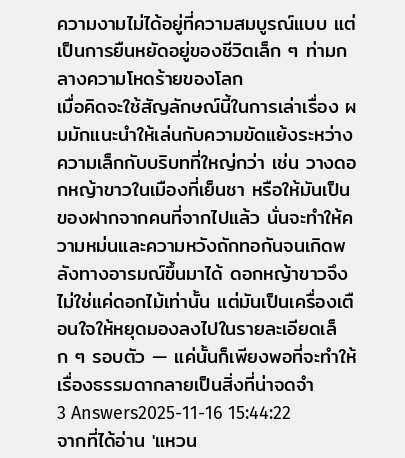ความงามไม่ได้อยู่ที่ความสมบูรณ์แบบ แต่เป็นการยืนหยัดอยู่ของชีวิตเล็ก ๆ ท่ามกลางความโหดร้ายของโลก
เมื่อคิดจะใช้สัญลักษณ์นี้ในการเล่าเรื่อง ผมมักแนะนำให้เล่นกับความขัดแย้งระหว่างความเล็กกับบริบทที่ใหญ่กว่า เช่น วางดอกหญ้าขาวในเมืองที่เย็นชา หรือให้มันเป็นของฝากจากคนที่จากไปแล้ว นั่นจะทำให้ความหม่นและความหวังถักทอกันจนเกิดพลังทางอารมณ์ขึ้นมาได้ ดอกหญ้าขาวจึงไม่ใช่แค่ดอกไม้เท่านั้น แต่มันเป็นเครื่องเตือนใจให้หยุดมองลงไปในรายละเอียดเล็ก ๆ รอบตัว — แค่นั้นก็เพียงพอที่จะทำให้เรื่องธรรมดากลายเป็นสิ่งที่น่าจดจำ
3 Answers2025-11-16 15:44:22
จากที่ได้อ่าน 'แหวน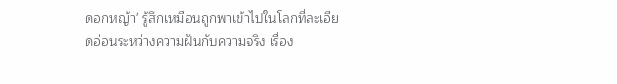ดอกหญ้า' รู้สึกเหมือนถูกพาเข้าไปในโลกที่ละเอียดอ่อนระหว่างความฝันกับความจริง เรื่อง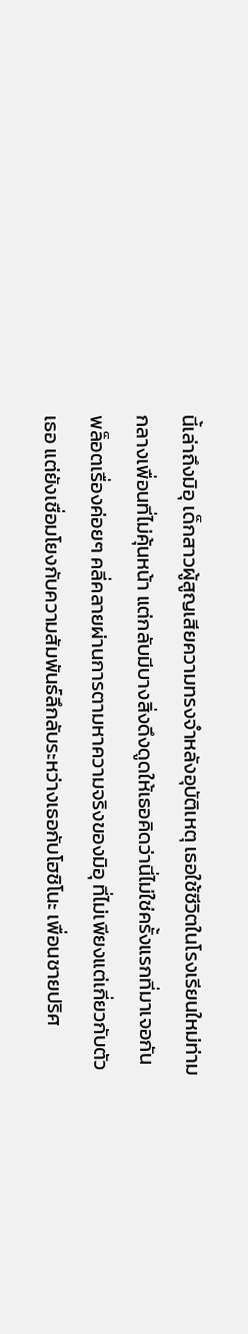นี้เล่าถึงมิอุ เด็กสาวผู้สูญเสียความทรงจำหลังอุบัติเหตุ เธอใช้ชีวิตในโรงเรียนใหม่ท่ามกลางเพื่อนที่ไม่คุ้นหน้า แต่กลับมีบางสิ่งดึงดูดให้เธอคิดว่านี่ไม่ใช่ครั้งแรกที่มาเจอกัน
พล็อตเรื่องค่อยๆ คลี่คลายผ่านการตามหาความจริงของมิอุ ที่ไม่เพียงแต่เกี่ยวกับตัวเธอ แต่ยังเชื่อมโยงกับความสัมพันธ์ลึกลับระหว่างเธอกับโฮชิโนะ เพื่อนชายปริศ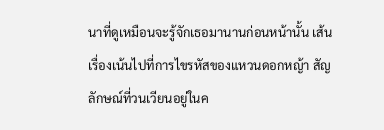นาที่ดูเหมือนจะรู้จักเธอมานานก่อนหน้านั้น เส้นเรื่องเน้นไปที่การไขรหัสของแหวนดอกหญ้า สัญลักษณ์ที่วนเวียนอยู่ในค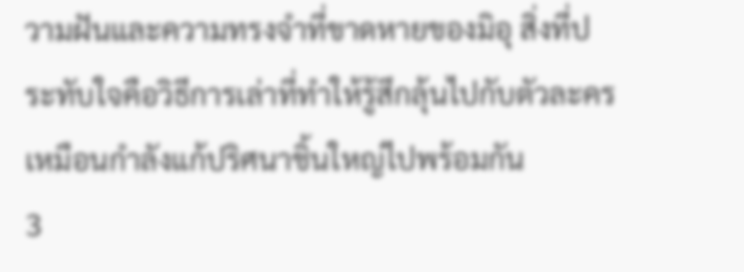วามฝันและความทรงจำที่ขาดหายของมิอุ สิ่งที่ประทับใจคือวิธีการเล่าที่ทำให้รู้สึกลุ้นไปกับตัวละครเหมือนกำลังแก้ปริศนาชิ้นใหญ่ไปพร้อมกัน
3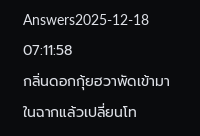Answers2025-12-18 07:11:58
กลิ่นดอกกุ้ยฮวาพัดเข้ามาในฉากแล้วเปลี่ยนโท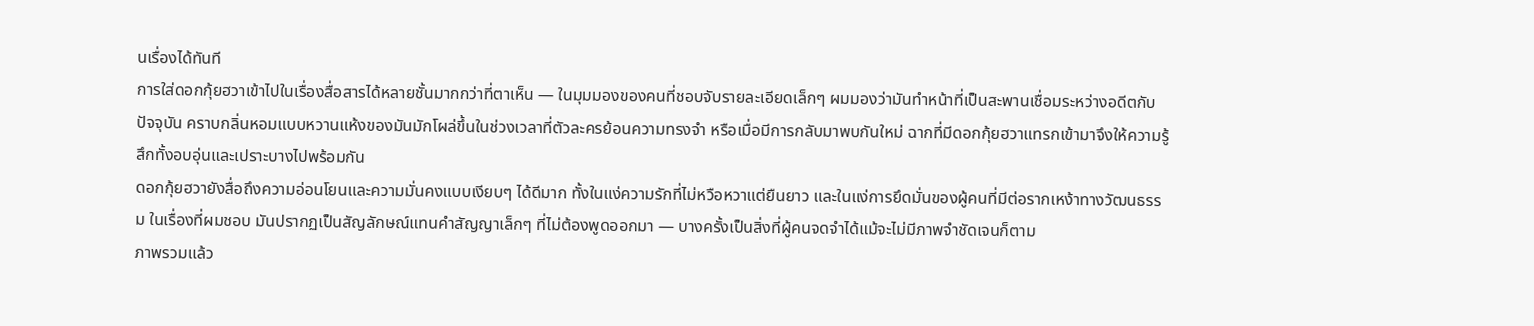นเรื่องได้ทันที
การใส่ดอกกุ้ยฮวาเข้าไปในเรื่องสื่อสารได้หลายชั้นมากกว่าที่ตาเห็น — ในมุมมองของคนที่ชอบจับรายละเอียดเล็กๆ ผมมองว่ามันทำหน้าที่เป็นสะพานเชื่อมระหว่างอดีตกับปัจจุบัน คราบกลิ่นหอมแบบหวานแห้งของมันมักโผล่ขึ้นในช่วงเวลาที่ตัวละครย้อนความทรงจำ หรือเมื่อมีการกลับมาพบกันใหม่ ฉากที่มีดอกกุ้ยฮวาแทรกเข้ามาจึงให้ความรู้สึกทั้งอบอุ่นและเปราะบางไปพร้อมกัน
ดอกกุ้ยฮวายังสื่อถึงความอ่อนโยนและความมั่นคงแบบเงียบๆ ได้ดีมาก ทั้งในแง่ความรักที่ไม่หวือหวาแต่ยืนยาว และในแง่การยึดมั่นของผู้คนที่มีต่อรากเหง้าทางวัฒนธรรม ในเรื่องที่ผมชอบ มันปรากฏเป็นสัญลักษณ์แทนคำสัญญาเล็กๆ ที่ไม่ต้องพูดออกมา — บางครั้งเป็นสิ่งที่ผู้คนจดจำได้แม้จะไม่มีภาพจำชัดเจนก็ตาม
ภาพรวมแล้ว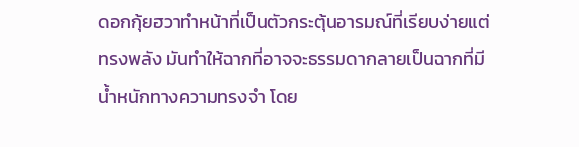ดอกกุ้ยฮวาทำหน้าที่เป็นตัวกระตุ้นอารมณ์ที่เรียบง่ายแต่ทรงพลัง มันทำให้ฉากที่อาจจะธรรมดากลายเป็นฉากที่มีน้ำหนักทางความทรงจำ โดย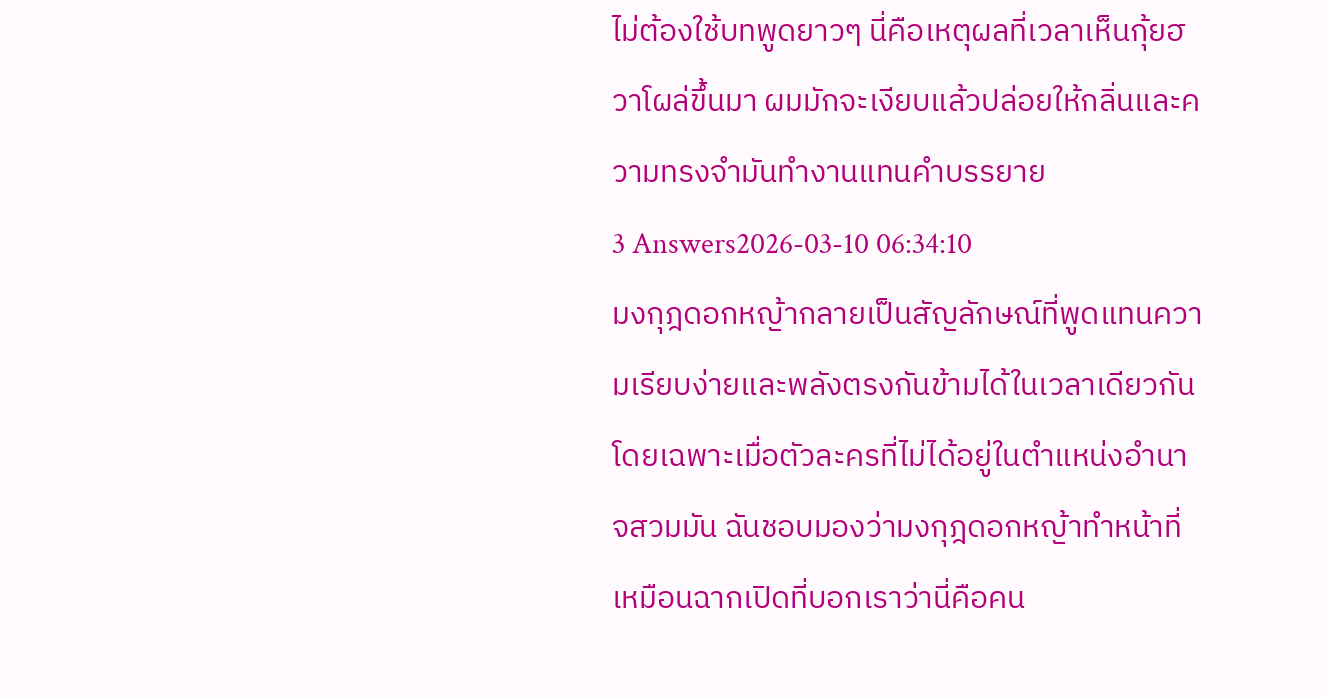ไม่ต้องใช้บทพูดยาวๆ นี่คือเหตุผลที่เวลาเห็นกุ้ยฮวาโผล่ขึ้นมา ผมมักจะเงียบแล้วปล่อยให้กลิ่นและความทรงจำมันทำงานแทนคำบรรยาย
3 Answers2026-03-10 06:34:10
มงกุฎดอกหญ้ากลายเป็นสัญลักษณ์ที่พูดแทนความเรียบง่ายและพลังตรงกันข้ามได้ในเวลาเดียวกัน โดยเฉพาะเมื่อตัวละครที่ไม่ได้อยู่ในตำแหน่งอำนาจสวมมัน ฉันชอบมองว่ามงกุฎดอกหญ้าทำหน้าที่เหมือนฉากเปิดที่บอกเราว่านี่คือคน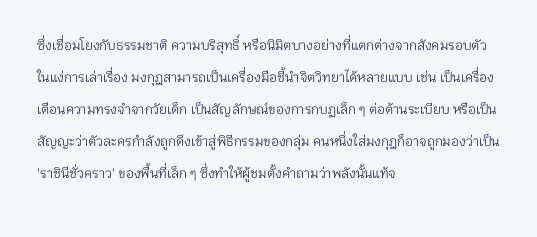ซึ่งเชื่อมโยงกับธรรมชาติ ความบริสุทธิ์ หรือนิมิตบางอย่างที่แตกต่างจากสังคมรอบตัว
ในแง่การเล่าเรื่อง มงกุฎสามารถเป็นเครื่องมือชี้นำจิตวิทยาได้หลายแบบ เช่น เป็นเครื่องเตือนความทรงจำจากวัยเด็ก เป็นสัญลักษณ์ของการกบฏเล็ก ๆ ต่อต้านระเบียบ หรือเป็นสัญญะว่าตัวละครกำลังถูกดึงเข้าสู่พิธีกรรมของกลุ่ม คนหนึ่งใส่มงกุฎก็อาจถูกมองว่าเป็น 'ราชินีชั่วคราว' ของพื้นที่เล็ก ๆ ซึ่งทำให้ผู้ชมตั้งคำถามว่าพลังนั้นแท้จ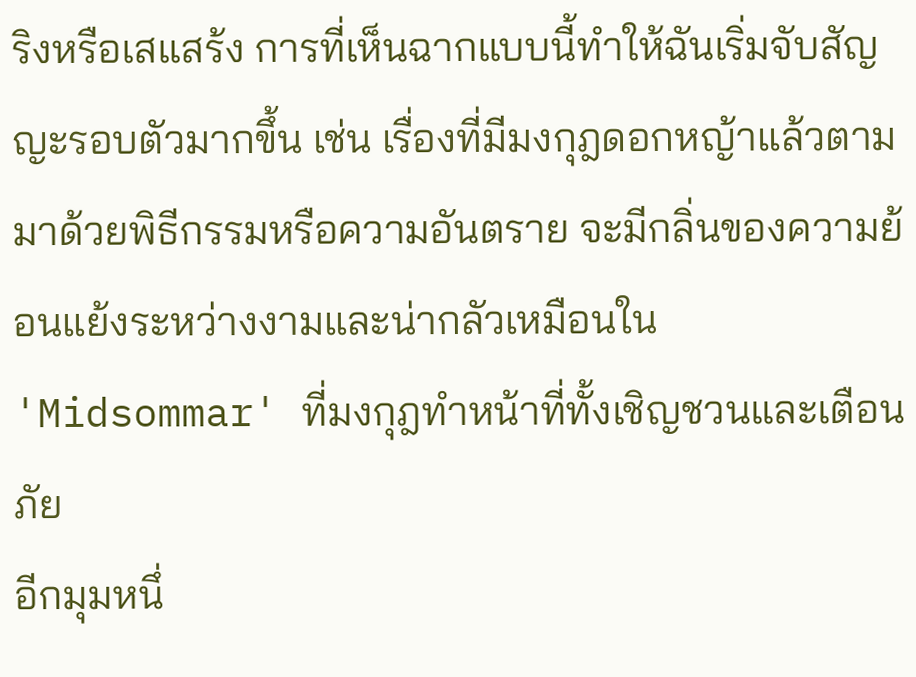ริงหรือเสแสร้ง การที่เห็นฉากแบบนี้ทำให้ฉันเริ่มจับสัญญะรอบตัวมากขึ้น เช่น เรื่องที่มีมงกุฎดอกหญ้าแล้วตามมาด้วยพิธีกรรมหรือความอันตราย จะมีกลิ่นของความย้อนแย้งระหว่างงามและน่ากลัวเหมือนใน 'Midsommar' ที่มงกุฎทำหน้าที่ทั้งเชิญชวนและเตือนภัย
อีกมุมหนึ่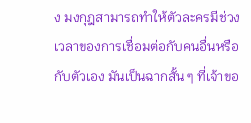ง มงกุฎสามารถทำให้ตัวละครมีช่วงเวลาของการเชื่อมต่อกับคนอื่นหรือกับตัวเอง มันเป็นฉากสั้น ๆ ที่เจ้าขอ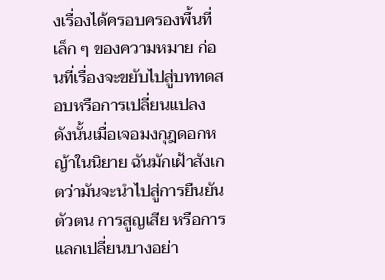งเรื่องได้ครอบครองพื้นที่เล็ก ๆ ของความหมาย ก่อนที่เรื่องจะขยับไปสู่บททดสอบหรือการเปลี่ยนแปลง ดังนั้นเมื่อเจอมงกุฎดอกหญ้าในนิยาย ฉันมักเฝ้าสังเกตว่ามันจะนำไปสู่การยืนยันตัวตน การสูญเสีย หรือการแลกเปลี่ยนบางอย่า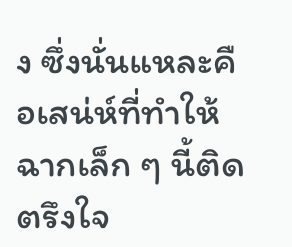ง ซึ่งนั่นแหละคือเสน่ห์ที่ทำให้ฉากเล็ก ๆ นี้ติดตรึงใจ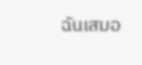ฉันเสมอ